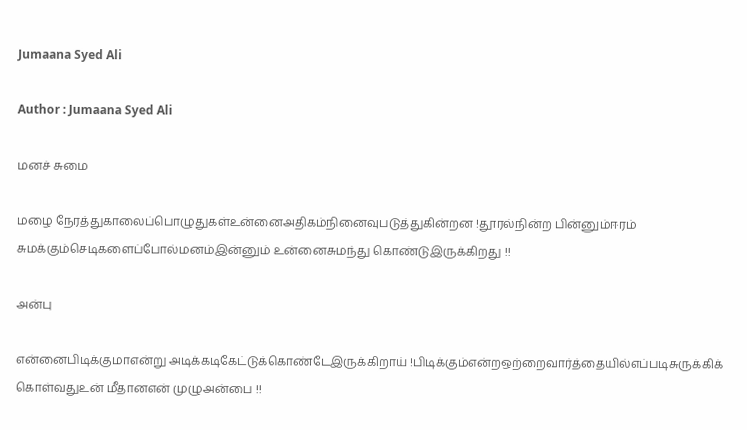Jumaana Syed Ali

Author : Jumaana Syed Ali

மனச் சுமை

மழை நேரத்துகாலைப்பொழுதுகள்உன்னைஅதிகம்நினைவுபடுத்துகின்றன !தூரல்நின்ற பின்னும்ஈரம் சுமக்கும்செடிகளைப்போல்மனம்இன்னும் உன்னைசுமந்து கொண்டுஇருக்கிறது !!

அன்பு

என்னைபிடிக்குமாஎன்று அடிக்கடிகேட்டுக்கொண்டேஇருக்கிறாய் !பிடிக்கும்என்றஒற்றைவார்த்தையில்எப்படிசுருக்கிக் கொள்வதுஉன் மீதானஎன் முழுஅன்பை !!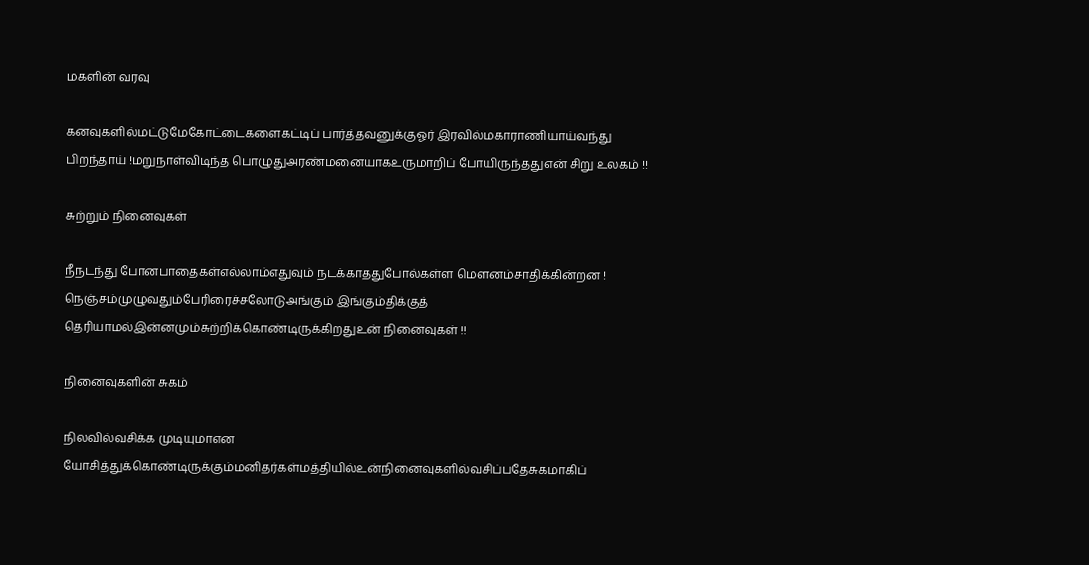மகளின் வரவு

கனவுகளில்மட்டுமேகோட்டைகளைகட்டிப் பார்த்தவனுக்குஓர் இரவில்மகாராணியாய்வந்து பிறந்தாய் !மறுநாள்விடிந்த பொழுதுஅரண்மனையாகஉருமாறிப் போயிருந்ததுஎன் சிறு உலகம் !!

சுற்றும் நினைவுகள்

நீநடந்து போனபாதைகள்எல்லாம்எதுவும் நடக்காததுபோல்கள்ள மௌனம்சாதிக்கின்றன ! நெஞ்சம்முழுவதும்பேரிரைச்சலோடுஅங்கும் இங்கும்திக்குத் தெரியாமல்இன்னமும்சுற்றிக்கொண்டிருக்கிறதுஉன் நினைவுகள் !!

நினைவுகளின் சுகம்

நிலவில்வசிக்க முடியுமாஎன யோசித்துக்கொண்டிருக்கும்மனிதர்கள்மத்தியில்உன்நினைவுகளில்வசிப்பதேசுகமாகிப்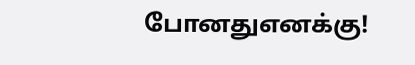போனதுஎனக்கு!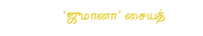‘ஜுமானா’ சையத்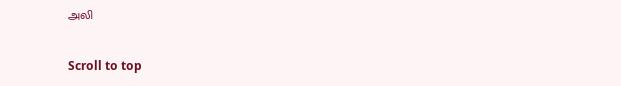அலி

Scroll to top